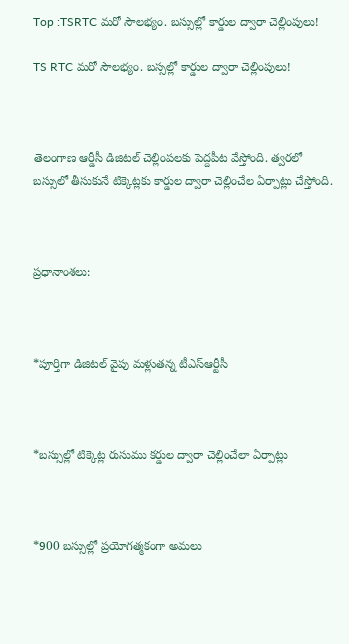Top :TSRTC మరో సౌలభ్యం. బస్సుల్లో కార్డుల ద్వారా చెల్లింపులు!

TS RTC మరో సౌలభ్యం. బస్సల్లో కార్డుల ద్వారా చెల్లింపులు!



తెలంగాణ ఆర్డీసీ డిజిటల్ చెల్లింపలకు పెద్దపీట వేస్తోంది. త్వరలో బస్సులో తీసుకునే టిక్కెట్లకు కార్డుల ద్వారా చెల్లించేల ఏర్పాట్లు చేస్తోంది.



ప్రధానాంశలు:



*పూర్తిగా డిజిటల్‌ వైపు మళ్లుతన్న టీఎస్ఆర్టీసీ



*బస్సుల్లో టిక్కెట్ల రుసుము కర్డుల ద్వారా చెల్లించేలా ఏర్పాట్లు



*900 బస్సుల్లో ప్రయోగత్మకంగా అమలు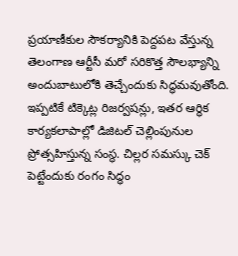ప్రయాణీకుల సౌకర్యానికి పెద్దపట వేస్తున్న తెలంగాణ ఆర్టీసీ మరో సరికొత్త సౌలభ్యాన్ని అందుబాటులోకి తెచ్చేందుకు సిద్ధమవుతోంది. ఇప్పటికే టిక్కెట్ల రిజర్వషన్లు, ఇతర ఆర్థిక కార్యకలాపాల్లో డిజిటల్ చెల్లింపునుల ప్రోత్సహిస్తున్న సంస్థ. చిల్లర సమస్కు చెక్ పెట్టేందుకు రంగం సిద్ధం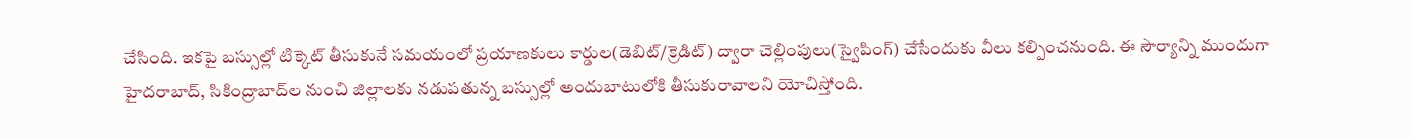చేసింది. ఇకపై బస్సుల్లో టిక్కెట్ తీసుకునే సమయంలో ప్రయాణకులు కార్డుల(డెబిట్/క్రెడిట్) ద్వారా చెల్లింపులు(స్వైపింగ్) చేసేందుకు వీలు కల్పించనుంది. ఈ సౌర్యాన్ని ముందుగా హైదరాబాద్‌, సికింద్రాబాద్‌ల నుంచి జిల్లాలకు నడుపతున్న బస్సుల్లో అందుబాటులోకి తీసుకురావాలని యోచిస్తోంది.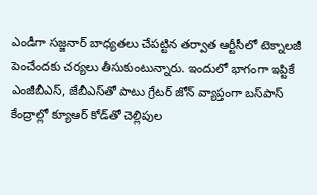ఎండీగా సజ్జనార్‌ బాధ్యతలు చేపట్టిన తర్వాత ఆర్టీసీలో టెక్నాలజీ పెంచేందకు చర్యలు తీసుకుంటున్నారు. ఇందులో భాగంగా ఇప్టికే ఎంజీబీఎస్‌, జేబీఎస్‌తో పాటు గ్రేటర్‌ జోన్‌ వ్యాప్తంగా బస్‌పాస్‌ కేంద్రాల్లో క్యూఆర్‌ కోడ్‌తో చెల్లిపుల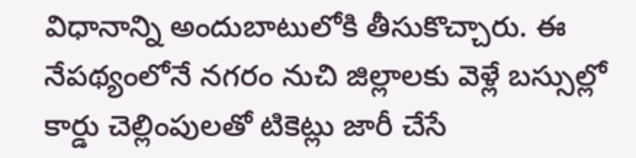విధానాన్ని అందుబాటులోకి తీసుకొచ్చారు. ఈ నేపథ్యంలోనే నగరం నుచి జిల్లాలకు వెళ్లే బస్సుల్లో కార్డు చెల్లింపులతో టికెట్లు జారీ చేసే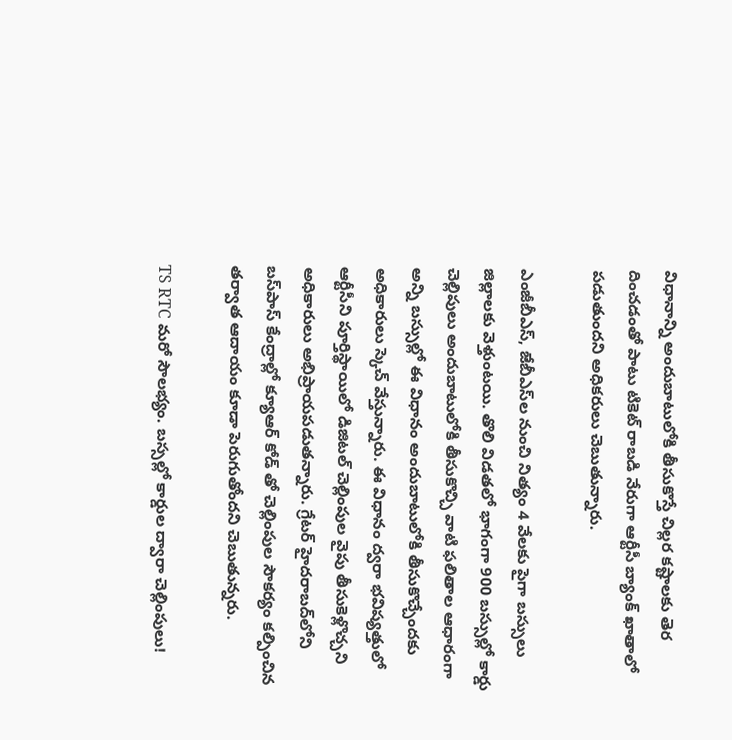విధానాన్ని అందుబాటులోకి తీసుకొస్తే చిల్లర కష్టాలకు తెర దించడంతో పాటు టికెట్ రాబడి నేరుగా ఆర్టీసీ బ్యాంక్‌ ఖాతాలో పడుతుందని అధికరులు చెబుతున్నారు.

ఎంజీబీఎస్‌, జేబీఎస్‌ల నుంచి నిత్యం 4 వేలకు పైగా బస్సులు జిల్లాలకు వెళ్తుంటయి. తొలి విడతలో భాగంగా 900 బస్సుల్లో కార్డు చెల్లిపులు అందుబాటులోకి తీసుకొచ్చి వాటి ఫలితాల ఆధారంగా అన్ని బస్సుల్లో ఈ విధానం అందుబాటులోకి తీసుకొచ్చేందకు అధికారులు స్కెచ్ వేస్తున్నారు. ఈ విధానం ద్వరా భవిష్యత్తులో ఆర్టీసీని పూర్తిస్థాయిలో డిజిటల్‌ చెల్లింపుల వైపు తీసుకెళ్లొచ్చని అధికారులు అభిప్రాయపడుతన్నారు. గ్రేటర్‌ హైదరాబద్‌లోని బస్‌పాస్‌ కేంద్రాల్లో క్యూఆర్‌ కోడ్‌ తో చెల్లింపుల సౌకర్యం కల్పించిన తర్వాత ఆదాయం కూడా పెరుగుతోందని చెబుతున్నరు.

TS RTC మరో సౌలభ్యం. బస్సల్లో కార్డుల ద్వారా చెల్లింపులు!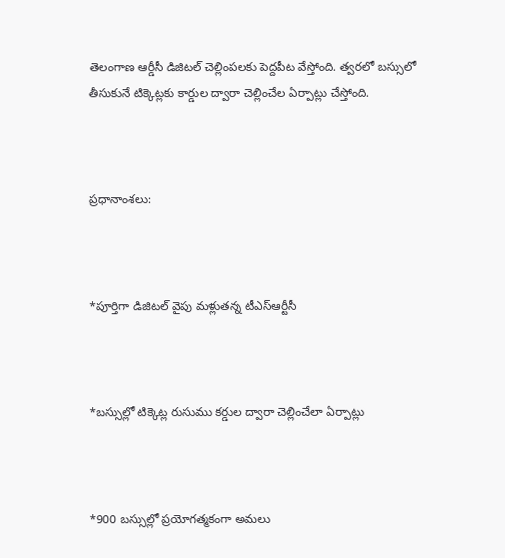తెలంగాణ ఆర్డీసీ డిజిటల్ చెల్లింపలకు పెద్దపీట వేస్తోంది. త్వరలో బస్సులో తీసుకునే టిక్కెట్లకు కార్డుల ద్వారా చెల్లించేల ఏర్పాట్లు చేస్తోంది.



ప్రధానాంశలు:



*పూర్తిగా డిజిటల్‌ వైపు మళ్లుతన్న టీఎస్ఆర్టీసీ



*బస్సుల్లో టిక్కెట్ల రుసుము కర్డుల ద్వారా చెల్లించేలా ఏర్పాట్లు



*900 బస్సుల్లో ప్రయోగత్మకంగా అమలు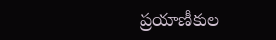ప్రయాణీకుల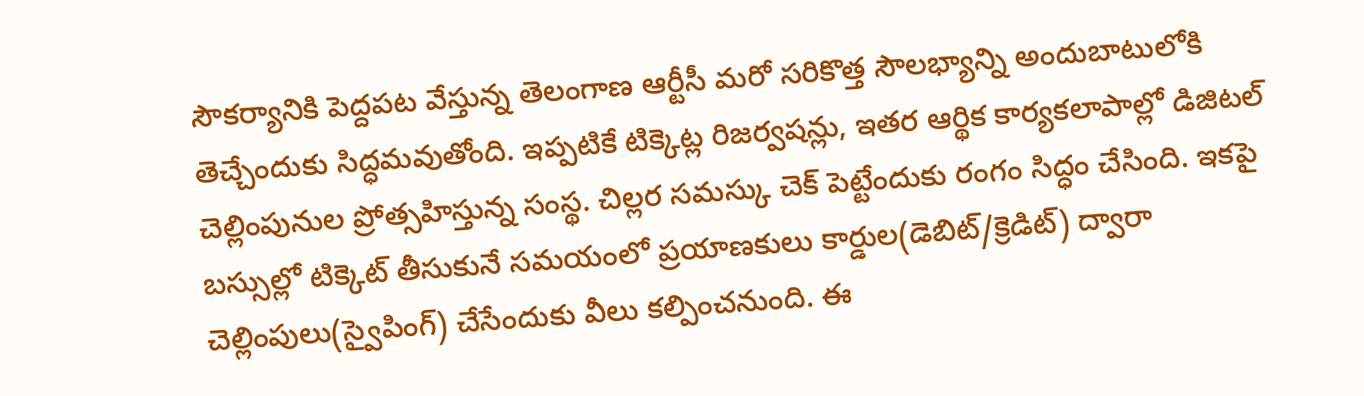సౌకర్యానికి పెద్దపట వేస్తున్న తెలంగాణ ఆర్టీసీ మరో సరికొత్త సౌలభ్యాన్ని అందుబాటులోకి తెచ్చేందుకు సిద్ధమవుతోంది. ఇప్పటికే టిక్కెట్ల రిజర్వషన్లు, ఇతర ఆర్థిక కార్యకలాపాల్లో డిజిటల్ చెల్లింపునుల ప్రోత్సహిస్తున్న సంస్థ. చిల్లర సమస్కు చెక్ పెట్టేందుకు రంగం సిద్ధం చేసింది. ఇకపై బస్సుల్లో టిక్కెట్ తీసుకునే సమయంలో ప్రయాణకులు కార్డుల(డెబిట్/క్రెడిట్) ద్వారా చెల్లింపులు(స్వైపింగ్) చేసేందుకు వీలు కల్పించనుంది. ఈ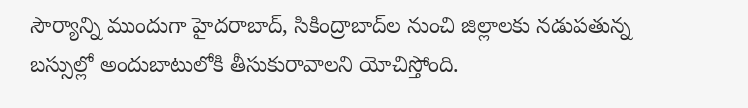సౌర్యాన్ని ముందుగా హైదరాబాద్‌, సికింద్రాబాద్‌ల నుంచి జిల్లాలకు నడుపతున్న బస్సుల్లో అందుబాటులోకి తీసుకురావాలని యోచిస్తోంది.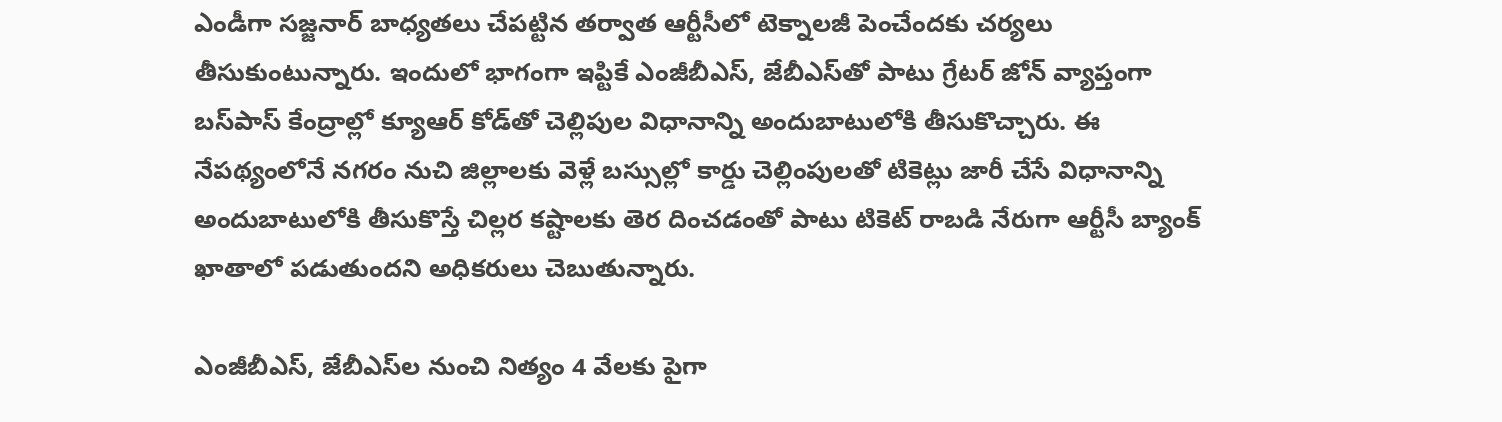ఎండీగా సజ్జనార్‌ బాధ్యతలు చేపట్టిన తర్వాత ఆర్టీసీలో టెక్నాలజీ పెంచేందకు చర్యలు తీసుకుంటున్నారు. ఇందులో భాగంగా ఇప్టికే ఎంజీబీఎస్‌, జేబీఎస్‌తో పాటు గ్రేటర్‌ జోన్‌ వ్యాప్తంగా బస్‌పాస్‌ కేంద్రాల్లో క్యూఆర్‌ కోడ్‌తో చెల్లిపుల విధానాన్ని అందుబాటులోకి తీసుకొచ్చారు. ఈ నేపథ్యంలోనే నగరం నుచి జిల్లాలకు వెళ్లే బస్సుల్లో కార్డు చెల్లింపులతో టికెట్లు జారీ చేసే విధానాన్ని అందుబాటులోకి తీసుకొస్తే చిల్లర కష్టాలకు తెర దించడంతో పాటు టికెట్ రాబడి నేరుగా ఆర్టీసీ బ్యాంక్‌ ఖాతాలో పడుతుందని అధికరులు చెబుతున్నారు.

ఎంజీబీఎస్‌, జేబీఎస్‌ల నుంచి నిత్యం 4 వేలకు పైగా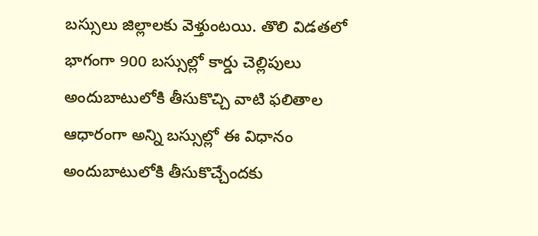బస్సులు జిల్లాలకు వెళ్తుంటయి. తొలి విడతలో భాగంగా 900 బస్సుల్లో కార్డు చెల్లిపులు అందుబాటులోకి తీసుకొచ్చి వాటి ఫలితాల ఆధారంగా అన్ని బస్సుల్లో ఈ విధానం అందుబాటులోకి తీసుకొచ్చేందకు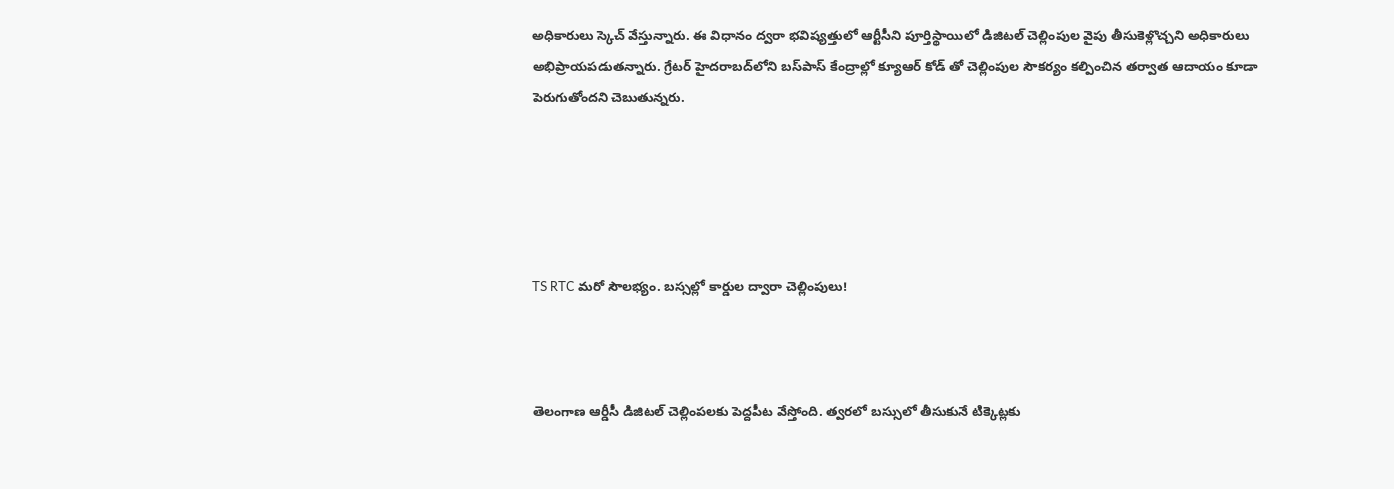అధికారులు స్కెచ్ వేస్తున్నారు. ఈ విధానం ద్వరా భవిష్యత్తులో ఆర్టీసీని పూర్తిస్థాయిలో డిజిటల్‌ చెల్లింపుల వైపు తీసుకెళ్లొచ్చని అధికారులు అభిప్రాయపడుతన్నారు. గ్రేటర్‌ హైదరాబద్‌లోని బస్‌పాస్‌ కేంద్రాల్లో క్యూఆర్‌ కోడ్‌ తో చెల్లింపుల సౌకర్యం కల్పించిన తర్వాత ఆదాయం కూడా పెరుగుతోందని చెబుతున్నరు.





TS RTC మరో సౌలభ్యం. బస్సల్లో కార్డుల ద్వారా చెల్లింపులు!



తెలంగాణ ఆర్డీసీ డిజిటల్ చెల్లింపలకు పెద్దపీట వేస్తోంది. త్వరలో బస్సులో తీసుకునే టిక్కెట్లకు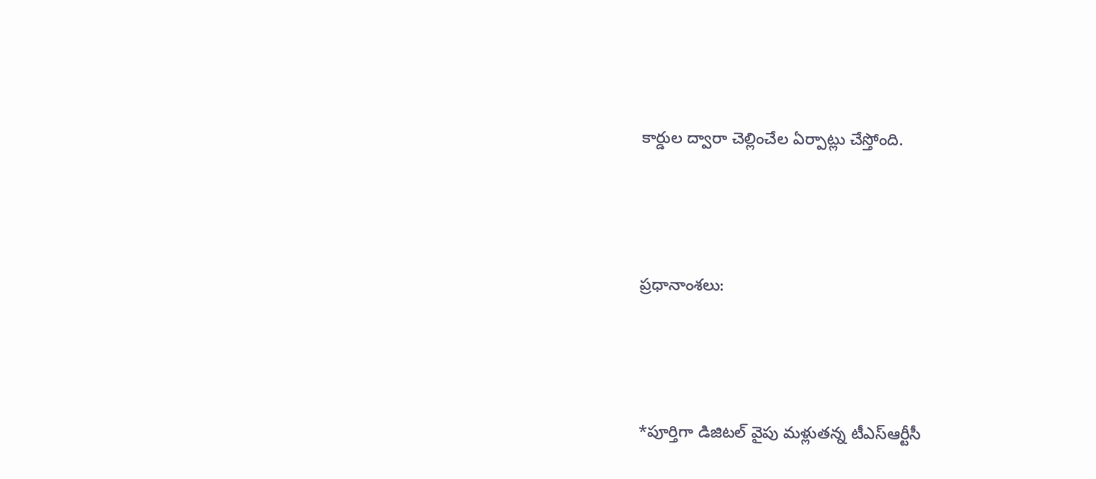కార్డుల ద్వారా చెల్లించేల ఏర్పాట్లు చేస్తోంది.



ప్రధానాంశలు:



*పూర్తిగా డిజిటల్‌ వైపు మళ్లుతన్న టీఎస్ఆర్టీసీ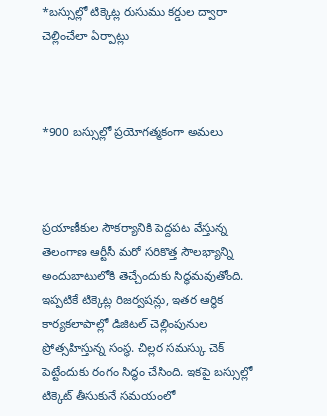*బస్సుల్లో టిక్కెట్ల రుసుము కర్డుల ద్వారా చెల్లించేలా ఏర్పాట్లు



*900 బస్సుల్లో ప్రయోగత్మకంగా అమలు



ప్రయాణీకుల సౌకర్యానికి పెద్దపట వేస్తున్న తెలంగాణ ఆర్టీసీ మరో సరికొత్త సౌలభ్యాన్ని అందుబాటులోకి తెచ్చేందుకు సిద్ధమవుతోంది. ఇప్పటికే టిక్కెట్ల రిజర్వషన్లు, ఇతర ఆర్థిక కార్యకలాపాల్లో డిజిటల్ చెల్లింపునుల ప్రోత్సహిస్తున్న సంస్థ. చిల్లర సమస్కు చెక్ పెట్టేందుకు రంగం సిద్ధం చేసింది. ఇకపై బస్సుల్లో టిక్కెట్ తీసుకునే సమయంలో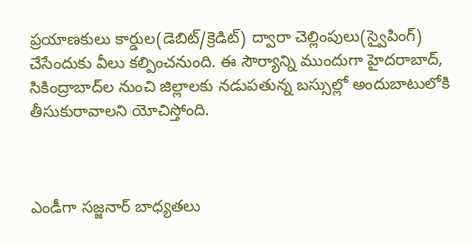ప్రయాణకులు కార్డుల(డెబిట్/క్రెడిట్) ద్వారా చెల్లింపులు(స్వైపింగ్) చేసేందుకు వీలు కల్పించనుంది. ఈ సౌర్యాన్ని ముందుగా హైదరాబాద్‌, సికింద్రాబాద్‌ల నుంచి జిల్లాలకు నడుపతున్న బస్సుల్లో అందుబాటులోకి తీసుకురావాలని యోచిస్తోంది.



ఎండీగా సజ్జనార్‌ బాధ్యతలు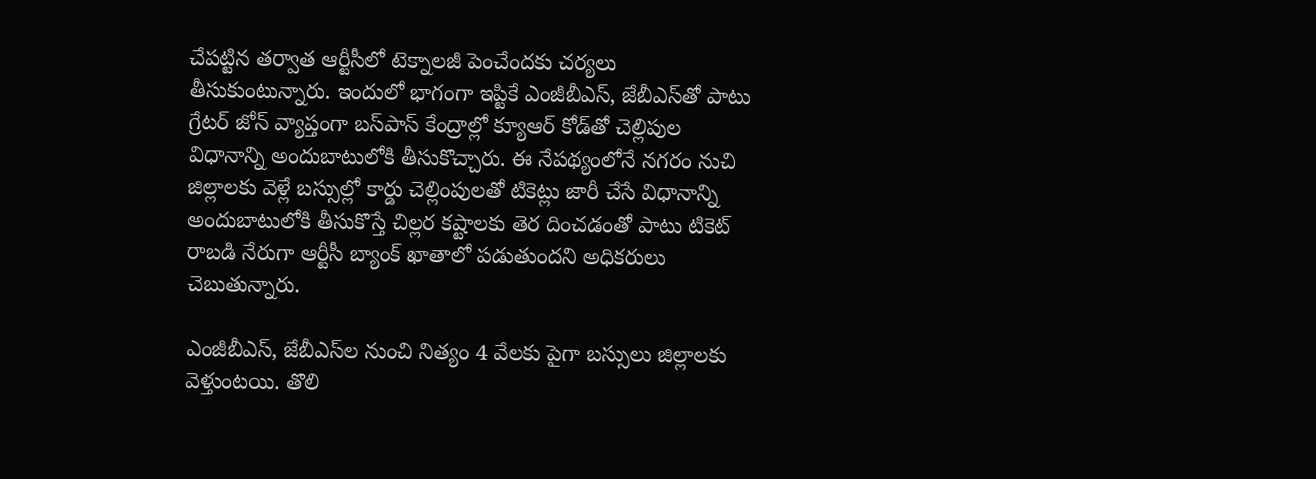చేపట్టిన తర్వాత ఆర్టీసీలో టెక్నాలజీ పెంచేందకు చర్యలు తీసుకుంటున్నారు. ఇందులో భాగంగా ఇప్టికే ఎంజీబీఎస్‌, జేబీఎస్‌తో పాటు గ్రేటర్‌ జోన్‌ వ్యాప్తంగా బస్‌పాస్‌ కేంద్రాల్లో క్యూఆర్‌ కోడ్‌తో చెల్లిపుల విధానాన్ని అందుబాటులోకి తీసుకొచ్చారు. ఈ నేపథ్యంలోనే నగరం నుచి జిల్లాలకు వెళ్లే బస్సుల్లో కార్డు చెల్లింపులతో టికెట్లు జారీ చేసే విధానాన్ని అందుబాటులోకి తీసుకొస్తే చిల్లర కష్టాలకు తెర దించడంతో పాటు టికెట్ రాబడి నేరుగా ఆర్టీసీ బ్యాంక్‌ ఖాతాలో పడుతుందని అధికరులు చెబుతున్నారు.

ఎంజీబీఎస్‌, జేబీఎస్‌ల నుంచి నిత్యం 4 వేలకు పైగా బస్సులు జిల్లాలకు వెళ్తుంటయి. తొలి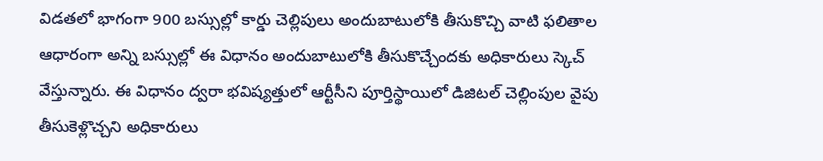విడతలో భాగంగా 900 బస్సుల్లో కార్డు చెల్లిపులు అందుబాటులోకి తీసుకొచ్చి వాటి ఫలితాల ఆధారంగా అన్ని బస్సుల్లో ఈ విధానం అందుబాటులోకి తీసుకొచ్చేందకు అధికారులు స్కెచ్ వేస్తున్నారు. ఈ విధానం ద్వరా భవిష్యత్తులో ఆర్టీసీని పూర్తిస్థాయిలో డిజిటల్‌ చెల్లింపుల వైపు తీసుకెళ్లొచ్చని అధికారులు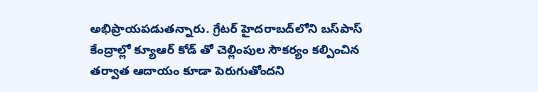అభిప్రాయపడుతన్నారు. గ్రేటర్‌ హైదరాబద్‌లోని బస్‌పాస్‌ కేంద్రాల్లో క్యూఆర్‌ కోడ్‌ తో చెల్లింపుల సౌకర్యం కల్పించిన తర్వాత ఆదాయం కూడా పెరుగుతోందని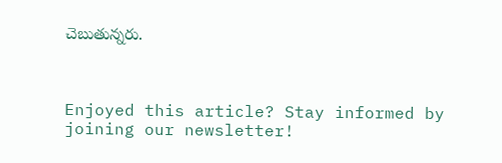చెబుతున్నరు.



Enjoyed this article? Stay informed by joining our newsletter!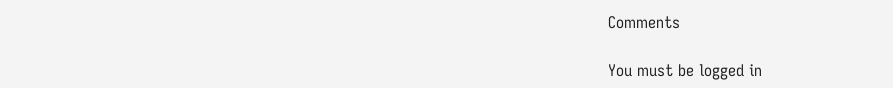Comments

You must be logged in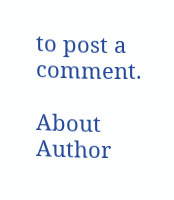to post a comment.

About Author